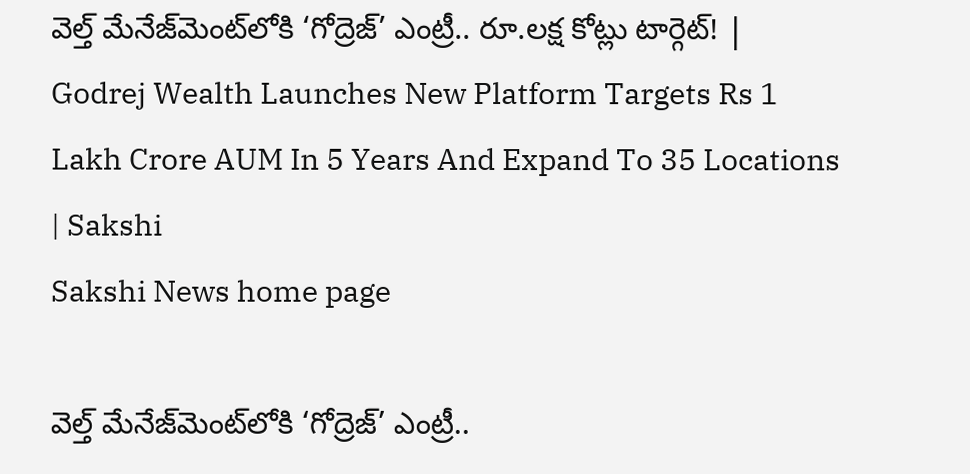వెల్త్‌ మేనేజ్‌మెంట్‌లోకి ‘గోద్రెజ్‌’ ఎంట్రీ.. రూ.లక్ష కోట్లు టార్గెట్‌! | Godrej Wealth Launches New Platform Targets Rs 1 Lakh Crore AUM In 5 Years And Expand To 35 Locations | Sakshi
Sakshi News home page

వెల్త్‌ మేనేజ్‌మెంట్‌లోకి ‘గోద్రెజ్‌’ ఎంట్రీ..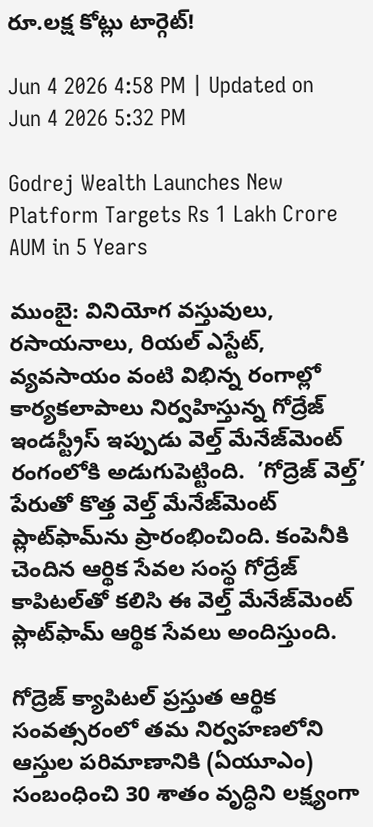రూ.లక్ష కోట్లు టార్గెట్‌!

Jun 4 2026 4:58 PM | Updated on Jun 4 2026 5:32 PM

Godrej Wealth Launches New Platform Targets Rs 1 Lakh Crore AUM in 5 Years

ముంబై: వినియోగ వస్తువులు, రసాయనాలు, రియల్‌ ఎస్టేట్, వ్యవసాయం వంటి విభిన్న రంగాల్లో కార్యకలాపాలు నిర్వహిస్తున్న గోద్రేజ్‌ ఇండస్ట్రీస్‌ ఇప్పుడు వెల్త్‌ మేనేజ్‌మెంట్‌ రంగంలోకి అడుగుపెట్టింది.  ’గోద్రెజ్‌ వెల్త్‌’  పేరుతో కొత్త వెల్త్‌ మేనేజ్‌మెంట్‌ ప్లాట్‌ఫామ్‌ను ప్రారంభించింది. కంపెనీకి చెందిన ఆర్థిక సేవల సంస్థ గోద్రేజ్‌ కాపిటల్‌తో కలిసి ఈ వెల్త్‌ మేనేజ్‌మెంట్‌ ప్లాట్‌ఫామ్‌ ఆర్థిక సేవలు అందిస్తుంది.

గోద్రెజ్‌ క్యాపిటల్‌ ప్రస్తుత ఆర్థిక సంవత్సరంలో తమ నిర్వహణలోని ఆస్తుల పరిమాణానికి (ఏయూఎం) సంబంధించి 30 శాతం వృద్ధిని లక్ష్యంగా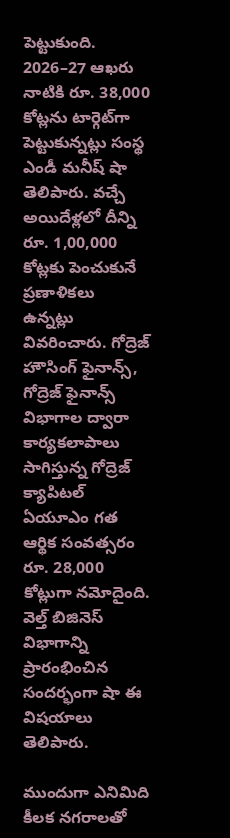పెట్టుకుంది. 2026–27 ఆఖరు నాటికి రూ. 38,000 కోట్లను టార్గెట్‌గా పెట్టుకున్నట్లు సంస్థ ఎండీ మనీష్‌ షా తెలిపారు. వచ్చే అయిదేళ్లలో దీన్ని రూ. 1,00,000 కోట్లకు పెంచుకునే ప్రణాళికలు ఉన్నట్లు వివరించారు. గోద్రెజ్‌ హౌసింగ్‌ ఫైనాన్స్, గోద్రెజ్‌ ఫైనాన్స్‌ విభాగాల ద్వారా కార్యకలాపాలు సాగిస్తున్న గోద్రెజ్‌ క్యాపిటల్‌ ఏయూఎం గత ఆర్థిక సంవత్సరం రూ. 28,000 కోట్లుగా నమోదైంది. వెల్త్‌ బిజినెస్‌ విభాగాన్ని ప్రారంభించిన సందర్భంగా షా ఈ విషయాలు తెలిపారు.

ముందుగా ఎనిమిది కీలక నగరాలతో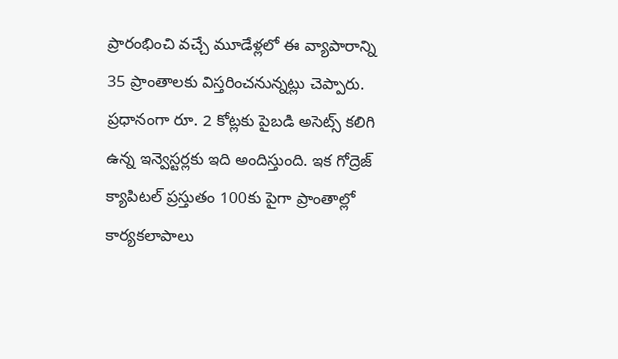ప్రారంభించి వచ్చే మూడేళ్లలో ఈ వ్యాపారాన్ని 35 ప్రాంతాలకు విస్తరించనున్నట్లు చెప్పారు. ప్రధానంగా రూ. 2 కోట్లకు పైబడి అసెట్స్‌ కలిగి ఉన్న ఇన్వెస్టర్లకు ఇది అందిస్తుంది. ఇక గోద్రెజ్‌ క్యాపిటల్‌ ప్రస్తుతం 100కు పైగా ప్రాంతాల్లో కార్యకలాపాలు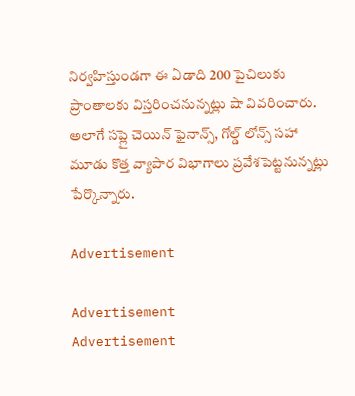నిర్వహిస్తుండగా ఈ ఏడాది 200 పైచిలుకు ప్రాంతాలకు విస్తరించనున్నట్లు షా వివరించారు. అలాగే సప్లై చెయిన్‌ ఫైనాన్స్, గోల్డ్‌ లోన్స్‌ సహా మూడు కొత్త వ్యాపార విభాగాలు ప్రవేశపెట్టనున్నట్లు పేర్కొన్నారు.

Advertisement

Advertisement
Advertisement